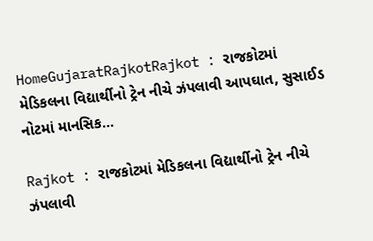HomeGujaratRajkotRajkot : રાજકોટમાં મેડિકલના વિદ્યાર્થીનો ટ્રેન નીચે ઝંપલાવી આપઘાત, સુસાઈડ નોટમાં માનસિક...

Rajkot : રાજકોટમાં મેડિકલના વિદ્યાર્થીનો ટ્રેન નીચે ઝંપલાવી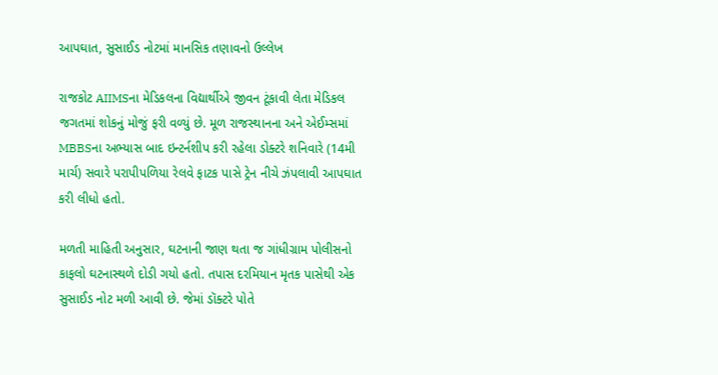આપઘાત, સુસાઈડ નોટમાં માનસિક તણાવનો ઉલ્લેખ

રાજકોટ AIIMSના મેડિકલના વિદ્યાર્થીએ જીવન ટૂંકાવી લેતા મેડિકલ જગતમાં શોકનું મોજું ફરી વળ્યું છે. મૂળ રાજસ્થાનના અને એઈમ્સમાં MBBSના અભ્યાસ બાદ ઇન્ટર્નશીપ કરી રહેલા ડોક્ટરે શનિવારે (14મી માર્ચ) સવારે પરાપીપળિયા રેલવે ફાટક પાસે ટ્રેન નીચે ઝંપલાવી આપઘાત કરી લીધો હતો.

મળતી માહિતી અનુસાર, ઘટનાની જાણ થતા જ ગાંધીગ્રામ પોલીસનો કાફલો ઘટનાસ્થળે દોડી ગયો હતો. તપાસ દરમિયાન મૃતક પાસેથી એક સુસાઈડ નોટ મળી આવી છે. જેમાં ડૉક્ટરે પોતે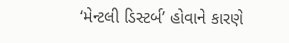‘મેન્ટલી ડિસ્ટર્બ’ હોવાને કારણે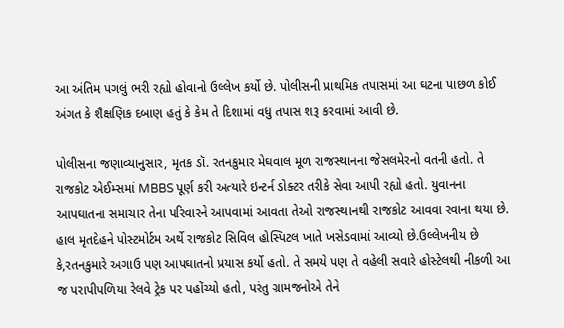આ અંતિમ પગલું ભરી રહ્યો હોવાનો ઉલ્લેખ કર્યો છે. પોલીસની પ્રાથમિક તપાસમાં આ ઘટના પાછળ કોઈ અંગત કે શૈક્ષણિક દબાણ હતું કે કેમ તે દિશામાં વધુ તપાસ શરૂ કરવામાં આવી છે.

પોલીસના જણાવ્યાનુસાર, મૃતક ડૉ. રતનકુમાર મેઘવાલ મૂળ રાજસ્થાનના જેસલમેરનો વતની હતો. તે રાજકોટ એઈમ્સમાં MBBS પૂર્ણ કરી અત્યારે ઇન્ટર્ન ડોક્ટર તરીકે સેવા આપી રહ્યો હતો. યુવાનના આપઘાતના સમાચાર તેના પરિવારને આપવામાં આવતા તેઓ રાજસ્થાનથી રાજકોટ આવવા રવાના થયા છે. હાલ મૃતદેહને પોસ્ટમોર્ટમ અર્થે રાજકોટ સિવિલ હોસ્પિટલ ખાતે ખસેડવામાં આવ્યો છે.ઉલ્લેખનીય છે કે,રતનકુમારે અગાઉ પણ આપઘાતનો પ્રયાસ કર્યો હતો. તે સમયે પણ તે વહેલી સવારે હોસ્ટેલથી નીકળી આ જ પરાપીપળિયા રેલવે ટ્રેક પર પહોંચ્યો હતો, પરંતુ ગ્રામજનોએ તેને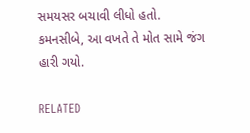સમયસર બચાવી લીધો હતો. કમનસીબે, આ વખતે તે મોત સામે જંગ હારી ગયો.

RELATED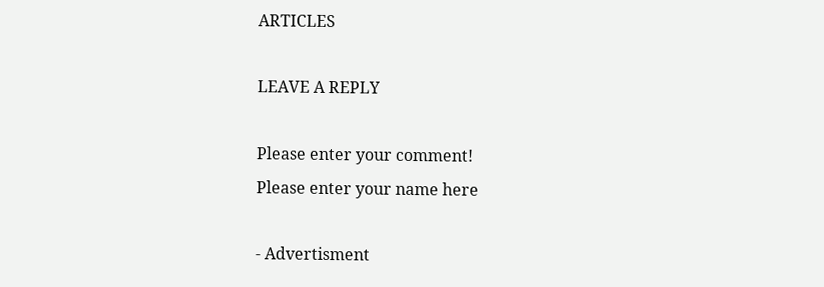ARTICLES

LEAVE A REPLY

Please enter your comment!
Please enter your name here

- Advertisment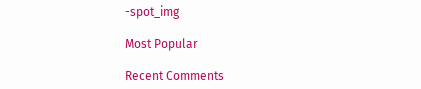-spot_img

Most Popular

Recent Comments